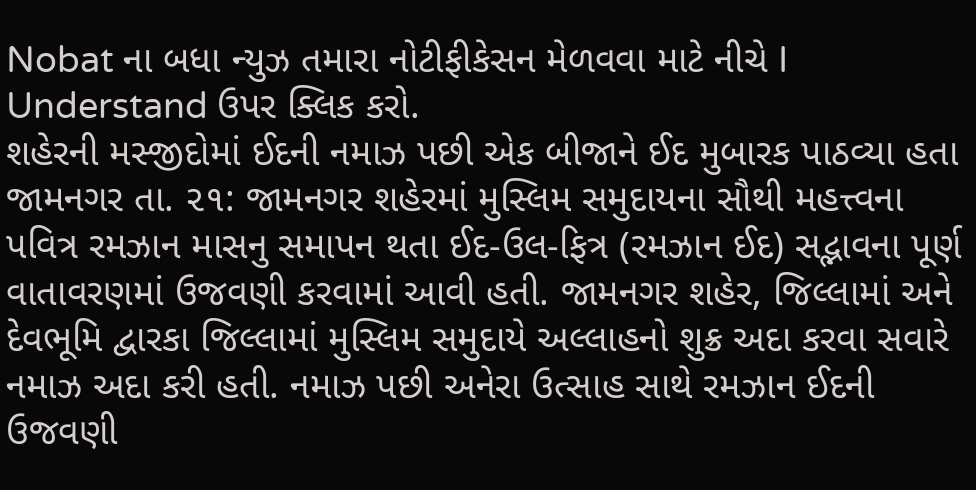Nobat ના બધા ન્યુઝ તમારા નોટીફીકેસન મેળવવા માટે નીચે I Understand ઉપર ક્લિક કરો.
શહેરની મસ્જીદોમાં ઈદની નમાઝ પછી એક બીજાને ઈદ મુબારક પાઠવ્યા હતા
જામનગર તા. ૨૧: જામનગર શહેરમાં મુસ્લિમ સમુદાયના સૌથી મહત્ત્વના પવિત્ર રમઝાન માસનુ સમાપન થતા ઈદ-ઉલ-ફિત્ર (રમઝાન ઈદ) સદ્ભાવના પૂર્ણ વાતાવરણમાં ઉજવણી કરવામાં આવી હતી. જામનગર શહેર, જિલ્લામાં અને દેવભૂમિ દ્વારકા જિલ્લામાં મુસ્લિમ સમુદાયે અલ્લાહનો શુક્ર અદા કરવા સવારે નમાઝ અદા કરી હતી. નમાઝ પછી અનેરા ઉત્સાહ સાથે રમઝાન ઈદની ઉજવણી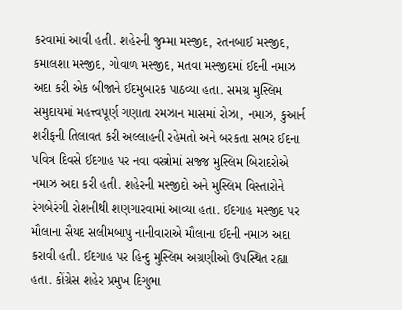કરવામાં આવી હતી. શહેરની જુમ્મા મસ્જીદ, રતનબાઈ મસ્જીદ, કમાલશા મસ્જીદ, ગોવાળ મસ્જીદ, મતવા મસ્જીદમાં ઈદની નમાઝ અદા કરી એક બીજાને ઈદમુબારક પાઠવ્યા હતા. સમગ્ર મુસ્લિમ સમુદાયમાં મહત્ત્વપૂર્ણ ગણાતા રમઝાન માસમાં રોઝા, નમાઝ, કુઆર્ન શરીફની તિલાવત કરી અલ્લાહની રહેમતો અને બરકતા સભર ઈદના પવિત્ર દિવસે ઈદગાહ પર નવા વસ્ત્રોમાં સજ્જ મુસ્લિમ બિરાદરોએ નમાઝ અદા કરી હતી. શહેરની મસ્જીદો અને મુસ્લિમ વિસ્તારોને રંગબેરંગી રોશનીથી શણગારવામાં આવ્યા હતા. ઈદગાહ મસ્જીદ પર મૌલાના સૈયદ સલીમબાપુ નાનીવારાએ મૌલાના ઈદની નમાઝ અદા કરાવી હતી. ઈદગાહ પર હિન્દુ મુસ્લિમ અગ્રણીઓ ઉપસ્થિત રહ્યા હતા. કોંગ્રેસ શહેર પ્રમુખ દિગુભા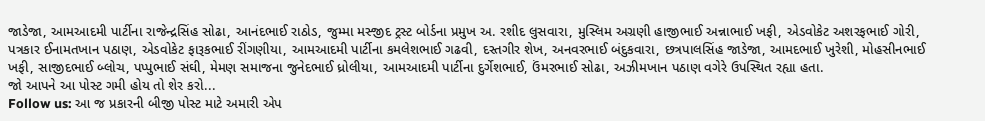જાડેજા, આમઆદમી પાર્ટીના રાજેન્દ્રસિંહ સોઢા, આનંદભાઈ રાઠોડ, જુમ્મા મસ્જીદ ટ્રસ્ટ બોર્ડના પ્રમુખ અ. રશીદ લુસવારા, મુસ્લિમ અગ્રણી હાજીભાઈ અન્નાભાઈ ખફી, એડવોકેટ અશરફભાઈ ગોરી, પત્રકાર ઈનામતખાન પઠાણ, એડવોકેટ ફારૂકભાઈ રીંગણીયા, આમઆદમી પાર્ટીના કમલેશભાઈ ગઢવી, દસ્તગીર શેખ, અનવરભાઈ બંદુકવારા, છત્રપાલસિંહ જાડેજા, આમદભાઈ ખુરેશી, મોહસીનભાઈ ખફી, સાજીદભાઈ બ્લોચ, પપ્પુભાઈ સંઘી, મેમણ સમાજના જુનેદભાઈ ધ્રોલીયા, આમઆદમી પાર્ટીના દુર્ગેશભાઈ, ઉંમરભાઈ સોઢા, અઝીમખાન પઠાણ વગેરે ઉપસ્થિત રહ્યા હતા.
જો આપને આ પોસ્ટ ગમી હોય તો શેર કરો...
Follow us: આ જ પ્રકારની બીજી પોસ્ટ માટે અમારી એપ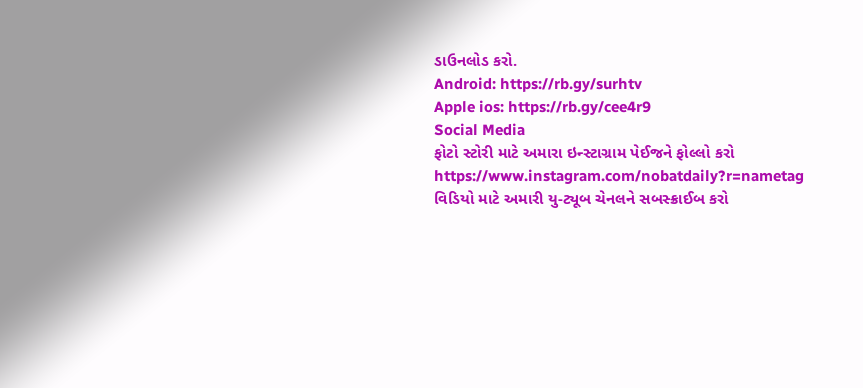ડાઉનલોડ કરો.
Android: https://rb.gy/surhtv
Apple ios: https://rb.gy/cee4r9
Social Media
ફોટો સ્ટોરી માટે અમારા ઇન્સ્ટાગ્રામ પેઈજને ફોલ્લો કરો
https://www.instagram.com/nobatdaily?r=nametag
વિડિયો માટે અમારી યુ-ટ્યૂબ ચેનલને સબસ્ક્રાઈબ કરો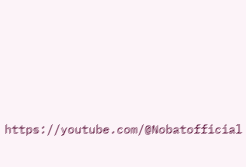https://youtube.com/@Nobatofficial